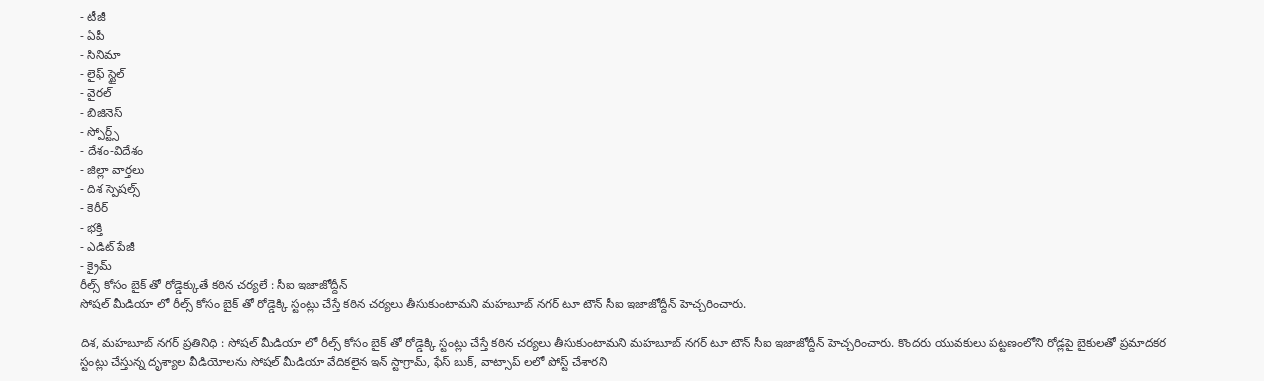- టీజీ
- ఏపీ
- సినిమా
- లైఫ్ స్టైల్
- వైరల్
- బిజినెస్
- స్పోర్ట్స్
- దేశం-విదేశం
- జిల్లా వార్తలు
- దిశ స్పెషల్స్
- కెరీర్
- భక్తి
- ఎడిట్ పేజీ
- క్రైమ్
రీల్స్ కోసం బైక్ తో రోడ్డెక్కుతే కఠిన చర్యలే : సీఐ ఇజాజోద్దీన్
సోషల్ మీడియా లో రీల్స్ కోసం బైక్ తో రోడ్డెక్కి స్టంట్లు చేస్తే కఠిన చర్యలు తీసుకుంటామని మహబూబ్ నగర్ టూ టౌన్ సీఐ ఇజాజోద్దీన్ హెచ్చరించారు.

దిశ, మహబూబ్ నగర్ ప్రతినిధి : సోషల్ మీడియా లో రీల్స్ కోసం బైక్ తో రోడ్డెక్కి స్టంట్లు చేస్తే కఠిన చర్యలు తీసుకుంటామని మహబూబ్ నగర్ టూ టౌన్ సీఐ ఇజాజోద్దీన్ హెచ్చరించారు. కొందరు యువకులు పట్టణంలోని రోడ్లపై బైకులతో ప్రమాదకర స్టంట్లు చేస్తున్న దృశ్యాల వీడియోలను సోషల్ మీడియా వేదికలైన ఇన్ స్టాగ్రామ్, ఫేస్ బుక్, వాట్సాప్ లలో పోస్ట్ చేశారని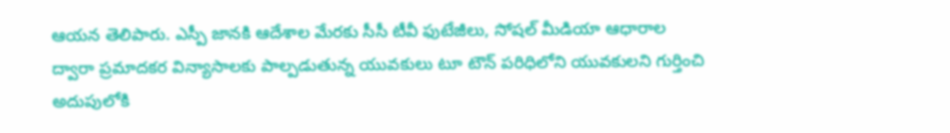ఆయన తెలిపారు. ఎస్పీ జానకి ఆదేశాల మేరకు సీసీ టీవీ ఫుటేజీలు, సోషల్ మీడియా ఆధారాల ద్వారా ప్రమాదకర విన్యాసాలకు పాల్పడుతున్న యువకులు టూ టౌన్ పరిధిలోని యువకులని గుర్తించి అదుపులోకి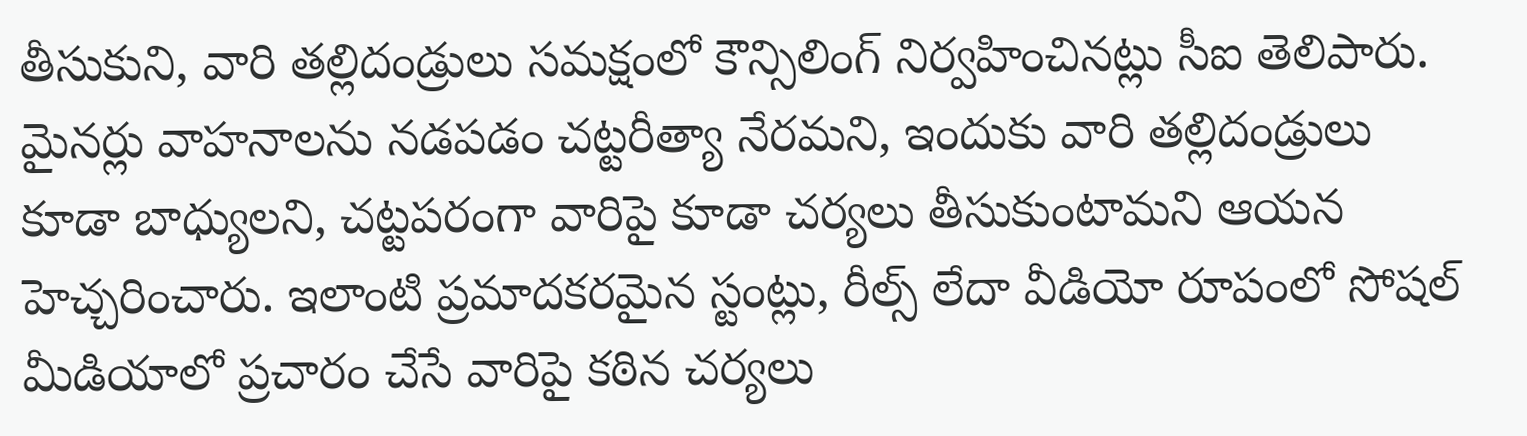తీసుకుని, వారి తల్లిదండ్రులు సమక్షంలో కౌన్సిలింగ్ నిర్వహించినట్లు సీఐ తెలిపారు. మైనర్లు వాహనాలను నడపడం చట్టరీత్యా నేరమని, ఇందుకు వారి తల్లిదండ్రులు కూడా బాధ్యులని, చట్టపరంగా వారిపై కూడా చర్యలు తీసుకుంటామని ఆయన హెచ్చరించారు. ఇలాంటి ప్రమాదకరమైన స్టంట్లు, రీల్స్ లేదా వీడియో రూపంలో సోషల్ మీడియాలో ప్రచారం చేసే వారిపై కఠిన చర్యలు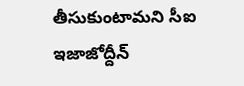తీసుకుంటామని సీఐ ఇజాజోద్దీన్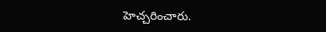హెచ్చరించారు.